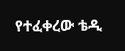የተፈቀረው ቴዲ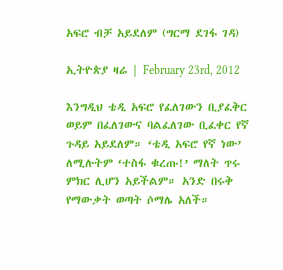አፍሮ ብቻ አይደለም (ግርማ ደገፋ ገዳ)

ኢትዮጵያ ዛሬ | February 23rd, 2012

እንግዲህ ቴዲ አፍሮ የፈለገውን ቢያፈቅር ወይም በፈለገውና ባልፈለገው ቢፈቀር የኛ ጉዳይ አይደለም። ‘ቴዲ አፍሮ የኛ ነው’ ለሚሉትም ‘ተስፋ ቁረጡ!’ ማለት ጥሩ  ምክር ሊሆን አይችልም። አንድ በሩቅ የማውቃት ወጣት ሶማሌ አለች።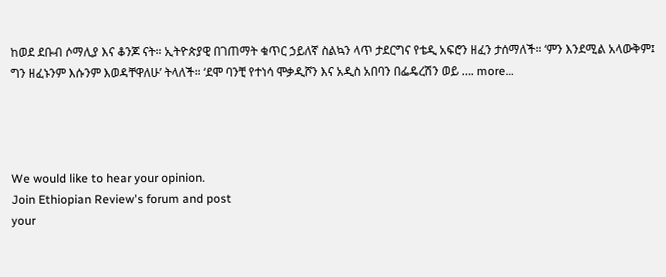ከወደ ደቡብ ሶማሊያ እና ቆንጆ ናት። ኢትዮጵያዊ በገጠማት ቁጥር ኃይለኛ ስልኳን ላጥ ታደርግና የቴዲ አፍሮን ዘፈን ታሰማለች። ‘ምን እንደሚል አላውቅም፤ ግን ዘፈኑንም እሱንም እወዳቸዋለሁ’ ትላለች። ‘ደሞ ባንቺ የተነሳ ሞቃዲሾን እና አዲስ አበባን በፌዴረሽን ወይ …. more…




We would like to hear your opinion.
Join Ethiopian Review's forum and post
your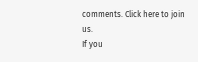comments. Click here to join us.
If you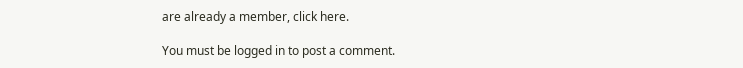are already a member, click here.

You must be logged in to post a comment.